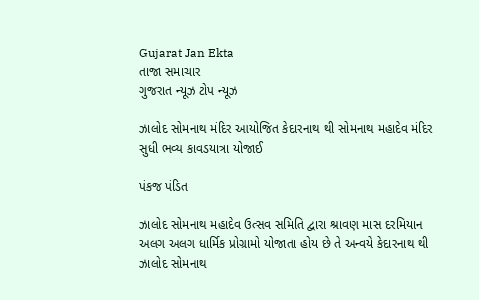Gujarat Jan Ekta
તાજા સમાચાર
ગુજરાત ન્યૂઝ ટોપ ન્યૂઝ

ઝાલોદ સોમનાથ મંદિર આયોજિત કેદારનાથ થી સોમનાથ મહાદેવ મંદિર સુધી ભવ્ય કાવડયાત્રા યોજાઈ

પંકજ પંડિત

ઝાલોદ સોમનાથ મહાદેવ ઉત્સવ સમિતિ દ્વારા શ્રાવણ માસ દરમિયાન અલગ અલગ ધાર્મિક પ્રોગ્રામો યોજાતા હોય છે તે અન્વયે કેદારનાથ થી ઝાલોદ સોમનાથ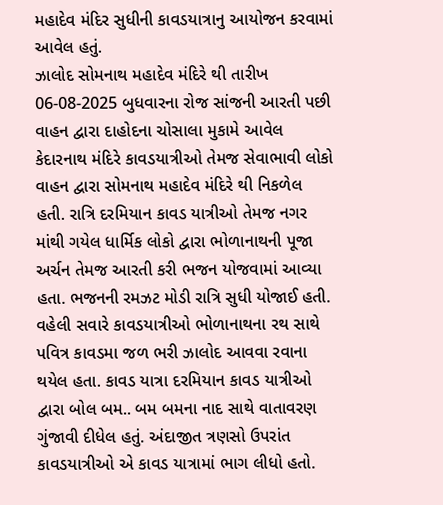મહાદેવ મંદિર સુધીની કાવડયાત્રાનુ આયોજન કરવામાં આવેલ હતું.
ઝાલોદ સોમનાથ મહાદેવ મંદિરે થી તારીખ 06-08-2025 બુધવારના રોજ સાંજની આરતી પછી વાહન દ્વારા દાહોદના ચોસાલા મુકામે આવેલ કેદારનાથ મંદિરે કાવડયાત્રીઓ તેમજ સેવાભાવી લોકો વાહન દ્વારા સોમનાથ મહાદેવ મંદિરે થી નિકળેલ હતી. રાત્રિ દરમિયાન કાવડ યાત્રીઓ તેમજ નગર માંથી ગયેલ ધાર્મિક લોકો દ્વારા ભોળાનાથની પૂજા અર્ચન તેમજ આરતી કરી ભજન યોજવામાં આવ્યા હતા. ભજનની રમઝટ મોડી રાત્રિ સુધી યોજાઈ હતી. વહેલી સવારે કાવડયાત્રીઓ ભોળાનાથના રથ સાથે પવિત્ર કાવડમા જળ ભરી ઝાલોદ આવવા રવાના થયેલ હતા. કાવડ યાત્રા દરમિયાન કાવડ યાત્રીઓ દ્વારા બોલ બમ.. બમ બમના નાદ સાથે વાતાવરણ ગુંજાવી દીધેલ હતું. અંદાજીત ત્રણસો ઉપરાંત કાવડયાત્રીઓ એ કાવડ યાત્રામાં ભાગ લીધો હતો.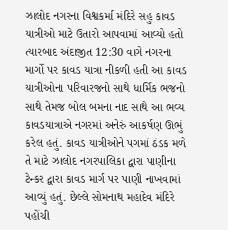ઝાલોદ નગરના વિશ્વકર્મા મંદિરે સહુ કાવડ યાત્રીઓ માટે ઉતારો આપવામાં આવ્યો હતો ત્યારબાદ અંદાજીત 12:30 વાગે નગરના માર્ગો પર કાવડ યાત્રા નીકળી હતી આ કાવડ યાત્રીઓના પરિવારજનો સાથે ધાર્મિક ભજનો સાથે તેમજ બોલ બમના નાદ સાથે આ ભવ્ય કાવડયાત્રાએ નગરમાં અનેરું આકર્ષણ ઊભું કરેલ હતું. કાવડ યાત્રીઓને પગમાં ઠંડક મળે તે માટે ઝાલોદ નગરપાલિકા દ્વારા પાણીના ટેન્કર દ્વારા કાવડ માર્ગ પર પાણી નાખવામાં આવ્યું હતું. છેલ્લે સોમનાથ મહાદેવ મંદિરે પહોંચી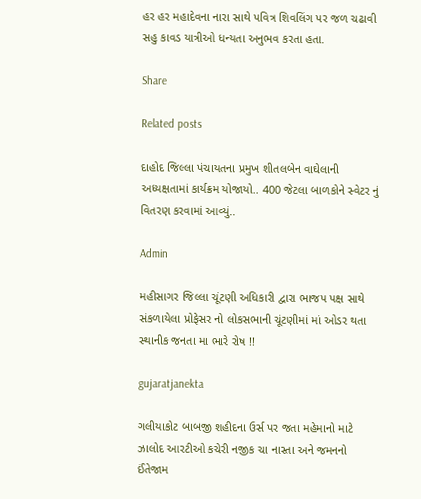હર હર મહાદેવના નારા સાથે પવિત્ર શિવલિંગ પર જળ ચઢાવી સહુ કાવડ યાત્રીઓ ધન્યતા અનુભવ કરતા હતા.

Share

Related posts

દાહોદ જિલ્લા પંચાયતના પ્રમુખ શીતલબેન વાઘેલાની અધ્યક્ષતામાં કાર્યક્રમ યોજાયો.. 400 જેટલા બાળકોને સ્વેટર નું વિતરણ કરવામાં આવ્યું..

Admin

મહીસાગર જિલ્લા ચૂંટણી અધિકારી દ્વારા ભાજપ પક્ષ સાથે સંકળાયેલા પ્રોફેસર નો લોકસભાની ચૂંટણીમાં માં ઓડર થતા સ્થાનીક જનતા મા ભારે રોષ !!

gujaratjanekta

ગલીયાકોટ બાબજી શહીદના ઉર્સ પર જતા મહેમાનો માટે ઝાલોદ આરટીઓ કચેરી નજીક ચા નાસ્તા અને જમનનો ઈંતેજામ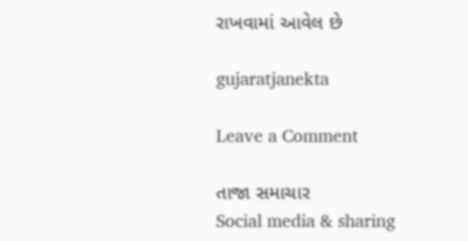રાખવામાં આવેલ છે

gujaratjanekta

Leave a Comment

તાજા સમાચાર
Social media & sharing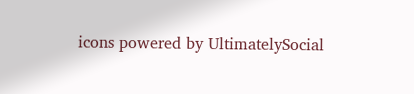icons powered by UltimatelySocial